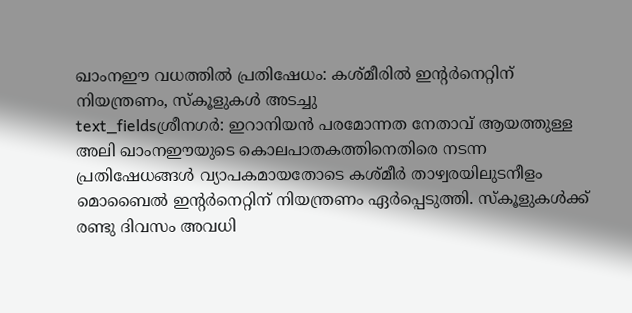ഖാംനഈ വധത്തിൽ പ്രതിഷേധം: കശ്മീരിൽ ഇന്റർനെറ്റിന് നിയന്ത്രണം, സ്കൂളുകൾ അടച്ചു
text_fieldsശ്രീനഗർ: ഇറാനിയൻ പരമോന്നത നേതാവ് ആയത്തുള്ള അലി ഖാംനഈയുടെ കൊലപാതകത്തിനെതിരെ നടന്ന പ്രതിഷേധങ്ങൾ വ്യാപകമായതോടെ കശ്മീർ താഴ്വരയിലുടനീളം മൊബൈൽ ഇന്റർനെറ്റിന് നിയന്ത്രണം ഏർപ്പെടുത്തി. സ്കൂളുകൾക്ക് രണ്ടു ദിവസം അവധി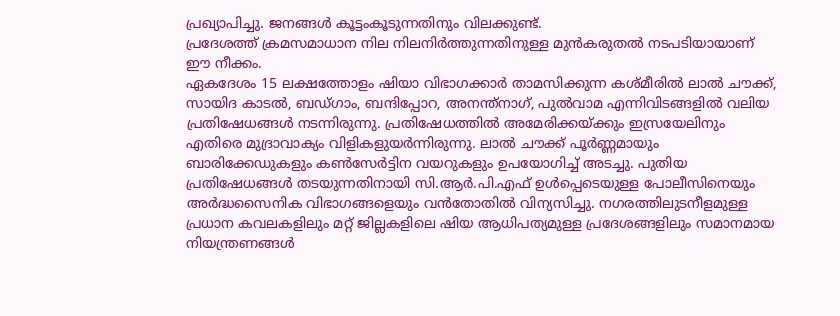പ്രഖ്യാപിച്ചു. ജനങ്ങൾ കൂട്ടംകൂടുന്നതിനും വിലക്കുണ്ട്.
പ്രദേശത്ത് ക്രമസമാധാന നില നിലനിർത്തുന്നതിനുള്ള മുൻകരുതൽ നടപടിയായാണ് ഈ നീക്കം.
ഏകദേശം 15 ലക്ഷത്തോളം ഷിയാ വിഭാഗക്കാർ താമസിക്കുന്ന കശ്മീരിൽ ലാൽ ചൗക്ക്, സായിദ കാടൽ, ബഡ്ഗാം, ബന്ദിപ്പോറ, അനന്ത്നാഗ്, പുൽവാമ എന്നിവിടങ്ങളിൽ വലിയ പ്രതിഷേധങ്ങൾ നടന്നിരുന്നു. പ്രതിഷേധത്തിൽ അമേരിക്കയ്ക്കും ഇസ്രയേലിനും എതിരെ മുദ്രാവാക്യം വിളികളുയർന്നിരുന്നു. ലാൽ ചൗക്ക് പൂർണ്ണമായും ബാരിക്കേഡുകളും കൺസേർട്ടിന വയറുകളും ഉപയോഗിച്ച് അടച്ചു. പുതിയ പ്രതിഷേധങ്ങൾ തടയുന്നതിനായി സി.ആർ.പി.എഫ് ഉൾപ്പെടെയുള്ള പോലീസിനെയും അർദ്ധസൈനിക വിഭാഗങ്ങളെയും വൻതോതിൽ വിന്യസിച്ചു. നഗരത്തിലുടനീളമുള്ള പ്രധാന കവലകളിലും മറ്റ് ജില്ലകളിലെ ഷിയ ആധിപത്യമുള്ള പ്രദേശങ്ങളിലും സമാനമായ നിയന്ത്രണങ്ങൾ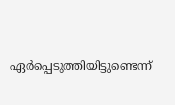ഏർപ്പെടുത്തിയിട്ടുണ്ടെന്ന്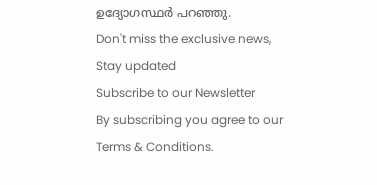ഉദ്യോഗസ്ഥർ പറഞ്ഞു.
Don't miss the exclusive news, Stay updated
Subscribe to our Newsletter
By subscribing you agree to our Terms & Conditions.